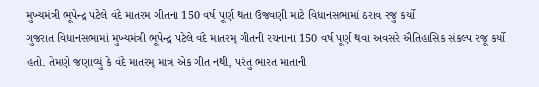મુખ્યમંત્રી ભૂપેન્દ્ર પટેલે વંદે માતરમ ગીતના 150 વર્ષ પૂર્ણ થતા ઉજવણી માટે વિધાનસભામાં ઠરાવ રજુ કર્યો
ગુજરાત વિધાનસભામાં મુખ્યમંત્રી ભૂપેન્દ્ર પટેલે વંદે માતરમ્ ગીતની રચનાના 150 વર્ષ પૂર્ણ થવા અવસરે ઐતિહાસિક સંકલ્પ રજૂ કર્યો હતો. તેમણે જણાવ્યું કે વંદે માતરમ્ માત્ર એક ગીત નથી, પરંતુ ભારત માતાની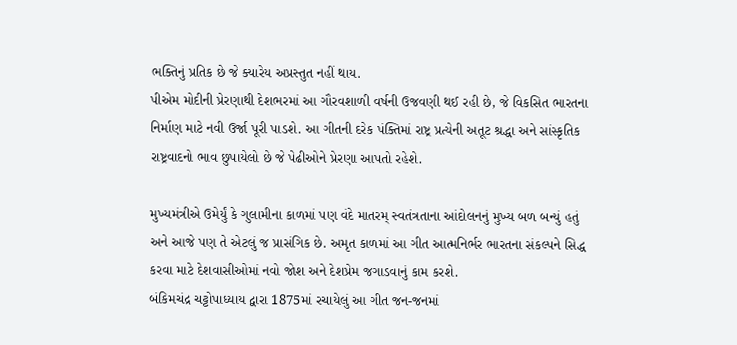ભક્તિનું પ્રતિક છે જે ક્યારેય અપ્રસ્તુત નહીં થાય.
પીએમ મોદીની પ્રેરણાથી દેશભરમાં આ ગૌરવશાળી વર્ષની ઉજવણી થઈ રહી છે, જે વિકસિત ભારતના નિર્માણ માટે નવી ઉર્જા પૂરી પાડશે. આ ગીતની દરેક પંક્તિમાં રાષ્ટ્ર પ્રત્યેની અતૂટ શ્રદ્ધા અને સાંસ્કૃતિક રાષ્ટ્રવાદનો ભાવ છુપાયેલો છે જે પેઢીઓને પ્રેરણા આપતો રહેશે.

મુખ્યમંત્રીએ ઉમેર્યું કે ગુલામીના કાળમાં પણ વંદે માતરમ્ સ્વતંત્રતાના આંદોલનનું મુખ્ય બળ બન્યું હતું અને આજે પણ તે એટલું જ પ્રાસંગિક છે. અમૃત કાળમાં આ ગીત આત્મનિર્ભર ભારતના સંકલ્પને સિદ્ધ કરવા માટે દેશવાસીઓમાં નવો જોશ અને દેશપ્રેમ જગાડવાનું કામ કરશે.
બંકિમચંદ્ર ચટ્ટોપાધ્યાય દ્વારા 1875માં રચાયેલું આ ગીત જન-જનમાં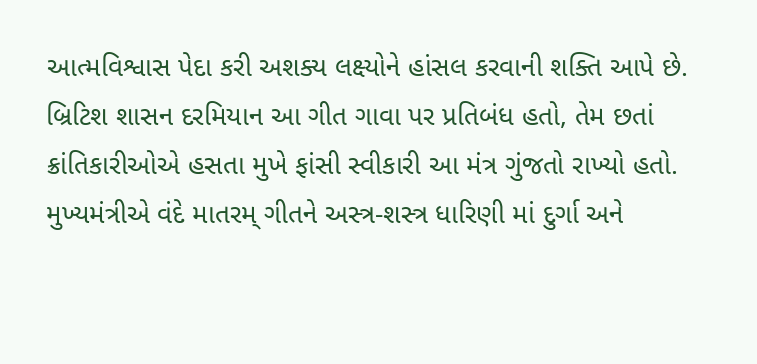આત્મવિશ્વાસ પેદા કરી અશક્ય લક્ષ્યોને હાંસલ કરવાની શક્તિ આપે છે. બ્રિટિશ શાસન દરમિયાન આ ગીત ગાવા પર પ્રતિબંધ હતો, તેમ છતાં ક્રાંતિકારીઓએ હસતા મુખે ફાંસી સ્વીકારી આ મંત્ર ગુંજતો રાખ્યો હતો.
મુખ્યમંત્રીએ વંદે માતરમ્ ગીતને અસ્ત્ર-શસ્ત્ર ધારિણી માં દુર્ગા અને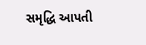સમૃદ્ધિ આપતી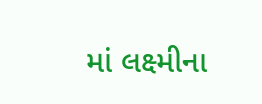માં લક્ષ્મીના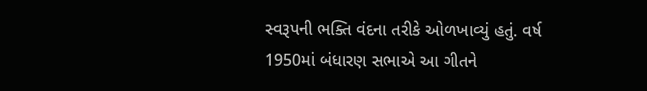સ્વરૂપની ભક્તિ વંદના તરીકે ઓળખાવ્યું હતું. વર્ષ 1950માં બંધારણ સભાએ આ ગીતને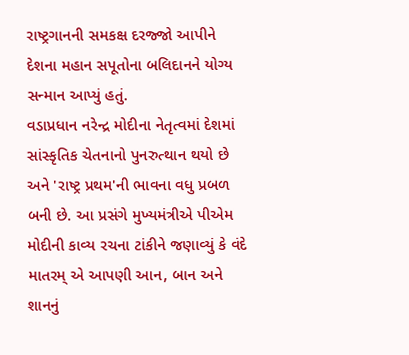રાષ્ટ્રગાનની સમકક્ષ દરજ્જો આપીને દેશના મહાન સપૂતોના બલિદાનને યોગ્ય સન્માન આપ્યું હતું.
વડાપ્રધાન નરેન્દ્ર મોદીના નેતૃત્વમાં દેશમાં સાંસ્કૃતિક ચેતનાનો પુનરુત્થાન થયો છે અને 'રાષ્ટ્ર પ્રથમ'ની ભાવના વધુ પ્રબળ બની છે. આ પ્રસંગે મુખ્યમંત્રીએ પીએમ મોદીની કાવ્ય રચના ટાંકીને જણાવ્યું કે વંદે માતરમ્ એ આપણી આન, બાન અને શાનનું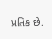પ્રતિક છે.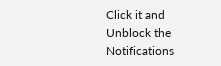Click it and Unblock the Notifications